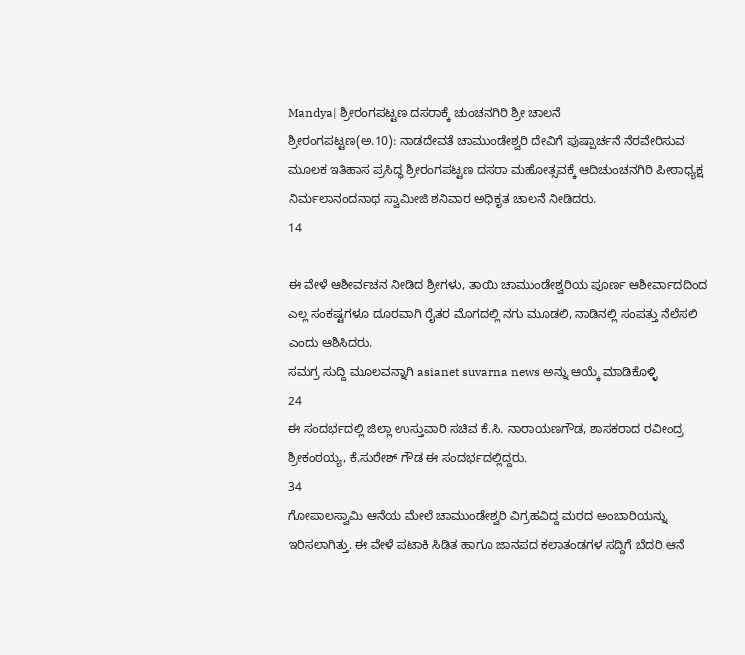Mandya| ಶ್ರೀರಂಗಪಟ್ಟಣ ದಸರಾಕ್ಕೆ ಚುಂಚನಗಿರಿ ಶ್ರೀ ಚಾಲನೆ
ಶ್ರೀರಂಗಪಟ್ಟಣ(ಅ.10): ನಾಡದೇವತೆ ಚಾಮುಂಡೇಶ್ವರಿ ದೇವಿಗೆ ಪುಷ್ಪಾರ್ಚನೆ ನೆರವೇರಿಸುವ ಮೂಲಕ ಇತಿಹಾಸ ಪ್ರಸಿದ್ಧ ಶ್ರೀರಂಗಪಟ್ಟಣ ದಸರಾ ಮಹೋತ್ಸವಕ್ಕೆ ಆದಿಚುಂಚನಗಿರಿ ಪೀಠಾಧ್ಯಕ್ಷ ನಿರ್ಮಲಾನಂದನಾಥ ಸ್ವಾಮೀಜಿ ಶನಿವಾರ ಅಧಿಕೃತ ಚಾಲನೆ ನೀಡಿದರು.
14

ಈ ವೇಳೆ ಆಶೀರ್ವಚನ ನೀಡಿದ ಶ್ರೀಗಳು, ತಾಯಿ ಚಾಮುಂಡೇಶ್ವರಿಯ ಪೂರ್ಣ ಆಶೀರ್ವಾದದಿಂದ ಎಲ್ಲ ಸಂಕಷ್ಟಗಳೂ ದೂರವಾಗಿ ರೈತರ ಮೊಗದಲ್ಲಿ ನಗು ಮೂಡಲಿ, ನಾಡಿನಲ್ಲಿ ಸಂಪತ್ತು ನೆಲೆಸಲಿ ಎಂದು ಆಶಿಸಿದರು.
ಸಮಗ್ರ ಸುದ್ದಿ ಮೂಲವನ್ನಾಗಿ asianet suvarna news ಅನ್ನು ಆಯ್ಕೆ ಮಾಡಿಕೊಳ್ಳಿ
24
ಈ ಸಂದರ್ಭದಲ್ಲಿ ಜಿಲ್ಲಾ ಉಸ್ತುವಾರಿ ಸಚಿವ ಕೆ.ಸಿ. ನಾರಾಯಣಗೌಡ, ಶಾಸಕರಾದ ರವೀಂದ್ರ ಶ್ರೀಕಂಠಯ್ಯ, ಕೆ.ಸುರೇಶ್ ಗೌಡ ಈ ಸಂದರ್ಭದಲ್ಲಿದ್ದರು.
34
ಗೋಪಾಲಸ್ವಾಮಿ ಆನೆಯ ಮೇಲೆ ಚಾಮುಂಡೇಶ್ವರಿ ವಿಗ್ರಹವಿದ್ದ ಮರದ ಅಂಬಾರಿಯನ್ನು ಇರಿಸಲಾಗಿತ್ತು. ಈ ವೇಳೆ ಪಟಾಕಿ ಸಿಡಿತ ಹಾಗೂ ಜಾನಪದ ಕಲಾತಂಡಗಳ ಸದ್ದಿಗೆ ಬೆದರಿ ಆನೆ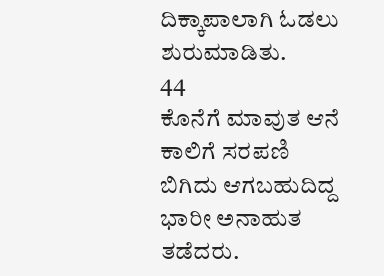ದಿಕ್ಕಾಪಾಲಾಗಿ ಓಡಲು ಶುರುಮಾಡಿತು.
44
ಕೊನೆಗೆ ಮಾವುತ ಆನೆ ಕಾಲಿಗೆ ಸರಪಣಿ ಬಿಗಿದು ಆಗಬಹುದಿದ್ದ ಭಾರೀ ಅನಾಹುತ ತಡೆದರು.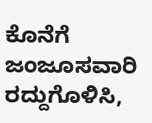ಕೊನೆಗೆ ಜಂಜೂಸವಾರಿ ರದ್ದುಗೊಳಿಸಿ,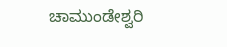ಚಾಮುಂಡೇಶ್ವರಿ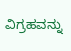ವಿಗ್ರಹವನ್ನು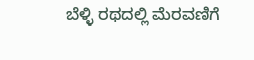ಬೆಳ್ಳಿ ರಥದಲ್ಲಿ ಮೆರವಣಿಗೆ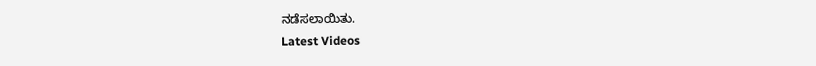ನಡೆಸಲಾಯಿತು.
Latest Videos